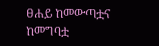ፀሐይ ከመውጣቷና ከመግባቷ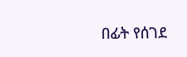በፊት የሰገደ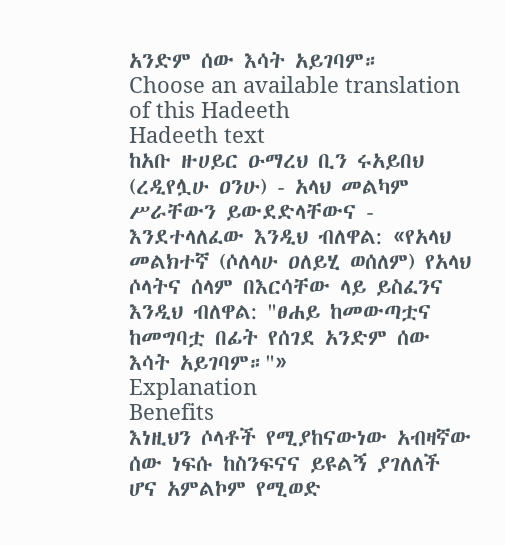አንድም ሰው እሳት አይገባም።
Choose an available translation of this Hadeeth
Hadeeth text
ከአቡ ዙሀይር ዑማረህ ቢን ሩአይበህ (ረዲየሏሁ ዐንሁ) - አላህ መልካም ሥራቸውን ይውደድላቸውና - እንደተላለፈው እንዲህ ብለዋል: «የአላህ መልክተኛ (ሶለላሁ ዐለይሂ ወሰለም) የአላህ ሶላትና ሰላም በእርሳቸው ላይ ይስፈንና እንዲህ ብለዋል: "ፀሐይ ከመውጣቷና ከመግባቷ በፊት የሰገደ አንድም ሰው እሳት አይገባም።"»
Explanation
Benefits
እነዚህን ሶላቶች የሚያከናውነው አብዛኛው ሰው ነፍሱ ከስንፍናና ይዩልኝ ያገለለች ሆና አምልኮም የሚወድ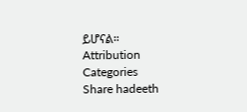ይሆናል።
Attribution
Categories
Share hadeeth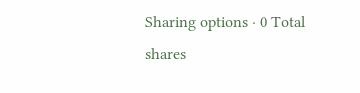Sharing options · 0 Total shares